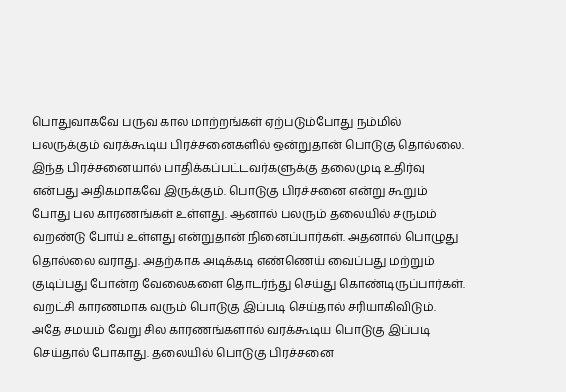பொதுவாகவே பருவ கால மாற்றங்கள் ஏற்படும்போது நம்மில் பலருக்கும் வரக்கூடிய பிரச்சனைகளில் ஒன்றுதான் பொடுகு தொல்லை. இந்த பிரச்சனையால் பாதிக்கப்பட்டவர்களுக்கு தலைமுடி உதிர்வு என்பது அதிகமாகவே இருக்கும். பொடுகு பிரச்சனை என்று கூறும் போது பல காரணங்கள் உள்ளது. ஆனால் பலரும் தலையில் சருமம் வறண்டு போய் உள்ளது என்றுதான் நினைப்பார்கள். அதனால் பொழுது தொல்லை வராது. அதற்காக அடிக்கடி எண்ணெய் வைப்பது மற்றும் குடிப்பது போன்ற வேலைகளை தொடர்ந்து செய்து கொண்டிருப்பார்கள்.
வறட்சி காரணமாக வரும் பொடுகு இப்படி செய்தால் சரியாகிவிடும். அதே சமயம் வேறு சில காரணங்களால் வரக்கூடிய பொடுகு இப்படி செய்தால் போகாது. தலையில் பொடுகு பிரச்சனை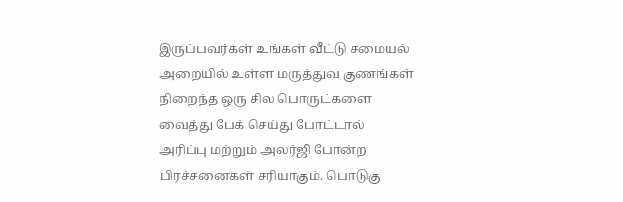இருப்பவர்கள் உங்கள் வீட்டு சமையல் அறையில் உள்ள மருத்துவ குணங்கள் நிறைந்த ஒரு சில பொருட்களை வைத்து பேக் செய்து போட்டால் அரிப்பு மற்றும் அலர்ஜி போன்ற பிரச்சனைகள் சரியாகும். பொடுகு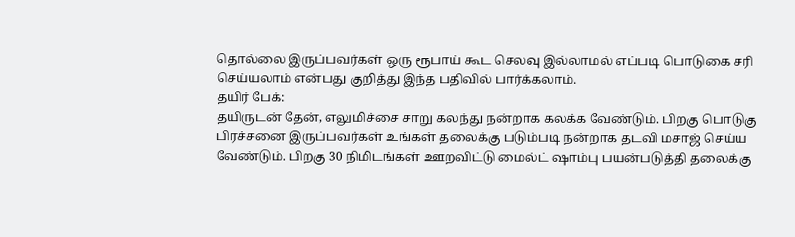தொல்லை இருப்பவர்கள் ஒரு ரூபாய் கூட செலவு இல்லாமல் எப்படி பொடுகை சரி செய்யலாம் என்பது குறித்து இந்த பதிவில் பார்க்கலாம்.
தயிர் பேக்:
தயிருடன் தேன், எலுமிச்சை சாறு கலந்து நன்றாக கலக்க வேண்டும். பிறகு பொடுகு பிரச்சனை இருப்பவர்கள் உங்கள் தலைக்கு படும்படி நன்றாக தடவி மசாஜ் செய்ய வேண்டும். பிறகு 30 நிமிடங்கள் ஊறவிட்டு மைல்ட் ஷாம்பு பயன்படுத்தி தலைக்கு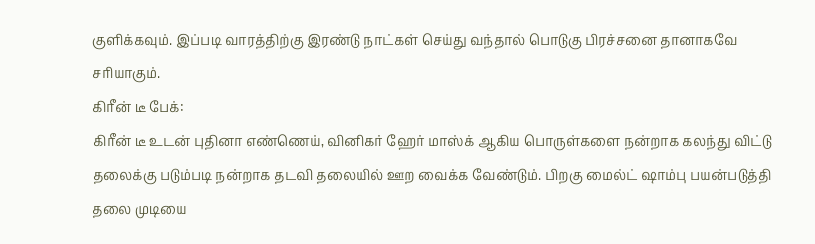குளிக்கவும். இப்படி வாரத்திற்கு இரண்டு நாட்கள் செய்து வந்தால் பொடுகு பிரச்சனை தானாகவே சரியாகும்.
கிரீன் டீ பேக்:
கிரீன் டீ உடன் புதினா எண்ணெய், வினிகர் ஹேர் மாஸ்க் ஆகிய பொருள்களை நன்றாக கலந்து விட்டு தலைக்கு படும்படி நன்றாக தடவி தலையில் ஊற வைக்க வேண்டும். பிறகு மைல்ட் ஷாம்பு பயன்படுத்தி தலை முடியை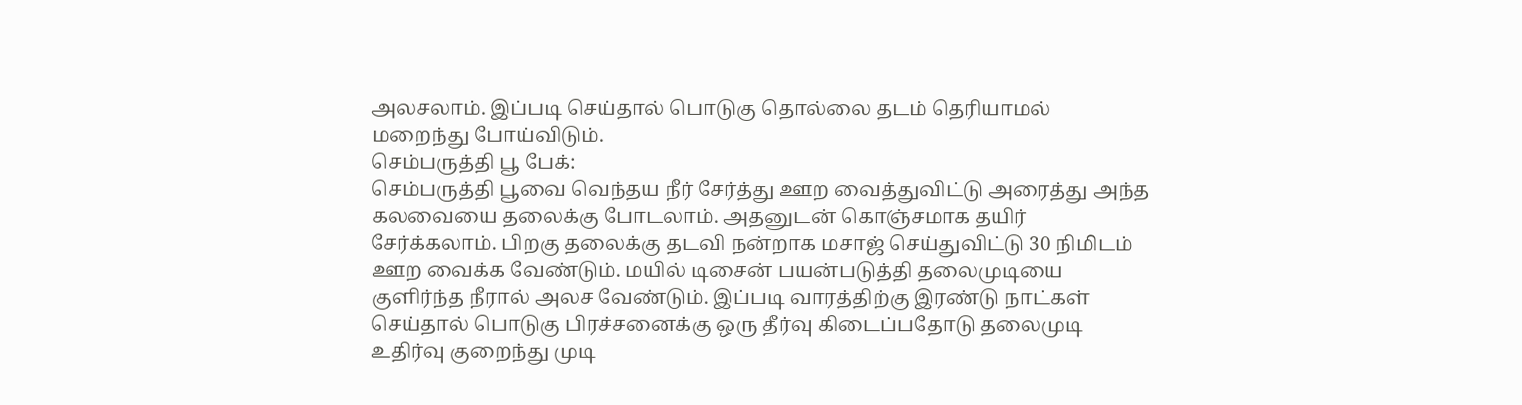அலசலாம். இப்படி செய்தால் பொடுகு தொல்லை தடம் தெரியாமல் மறைந்து போய்விடும்.
செம்பருத்தி பூ பேக்:
செம்பருத்தி பூவை வெந்தய நீர் சேர்த்து ஊற வைத்துவிட்டு அரைத்து அந்த கலவையை தலைக்கு போடலாம். அதனுடன் கொஞ்சமாக தயிர் சேர்க்கலாம். பிறகு தலைக்கு தடவி நன்றாக மசாஜ் செய்துவிட்டு 30 நிமிடம் ஊற வைக்க வேண்டும். மயில் டிசைன் பயன்படுத்தி தலைமுடியை குளிர்ந்த நீரால் அலச வேண்டும். இப்படி வாரத்திற்கு இரண்டு நாட்கள் செய்தால் பொடுகு பிரச்சனைக்கு ஒரு தீர்வு கிடைப்பதோடு தலைமுடி உதிர்வு குறைந்து முடி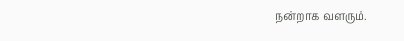நன்றாக வளரும்.